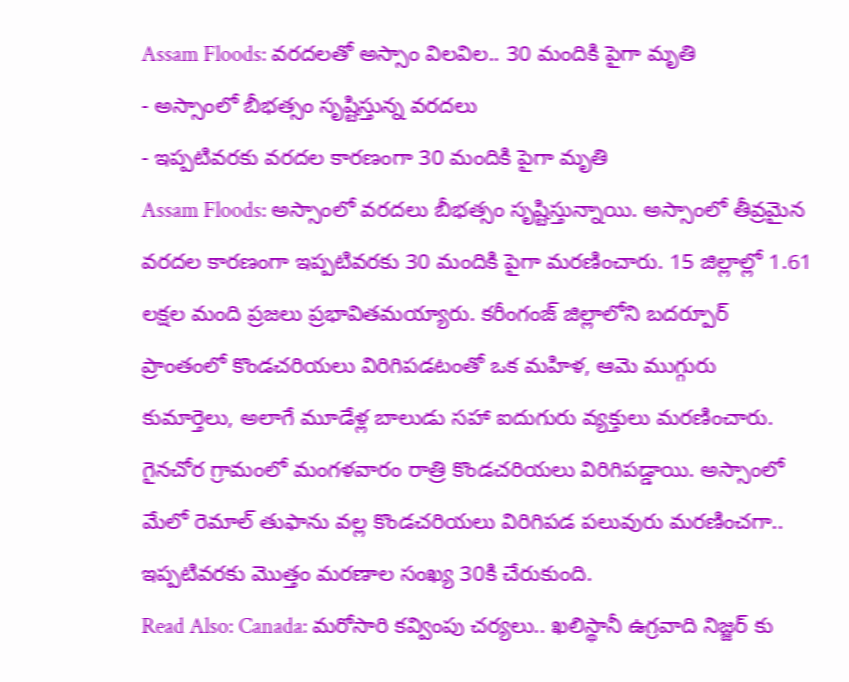Assam Floods: వరదలతో అస్సాం విలవిల.. 30 మందికి పైగా మృతి
- అస్సాంలో బీభత్సం సృష్టిస్తున్న వరదలు
- ఇప్పటివరకు వరదల కారణంగా 30 మందికి పైగా మృతి
Assam Floods: అస్సాంలో వరదలు బీభత్సం సృష్టిస్తున్నాయి. అస్సాంలో తీవ్రమైన వరదల కారణంగా ఇప్పటివరకు 30 మందికి పైగా మరణించారు. 15 జిల్లాల్లో 1.61 లక్షల మంది ప్రజలు ప్రభావితమయ్యారు. కరీంగంజ్ జిల్లాలోని బదర్పూర్ ప్రాంతంలో కొండచరియలు విరిగిపడటంతో ఒక మహిళ, ఆమె ముగ్గురు కుమార్తెలు, అలాగే మూడేళ్ల బాలుడు సహా ఐదుగురు వ్యక్తులు మరణించారు. గైనచోర గ్రామంలో మంగళవారం రాత్రి కొండచరియలు విరిగిపడ్డాయి. అస్సాంలో మేలో రెమాల్ తుఫాను వల్ల కొండచరియలు విరిగిపడ పలువురు మరణించగా.. ఇప్పటివరకు మొత్తం మరణాల సంఖ్య 30కి చేరుకుంది.
Read Also: Canada: మరోసారి కవ్వింపు చర్యలు.. ఖలిస్థానీ ఉగ్రవాది నిజ్జర్ కు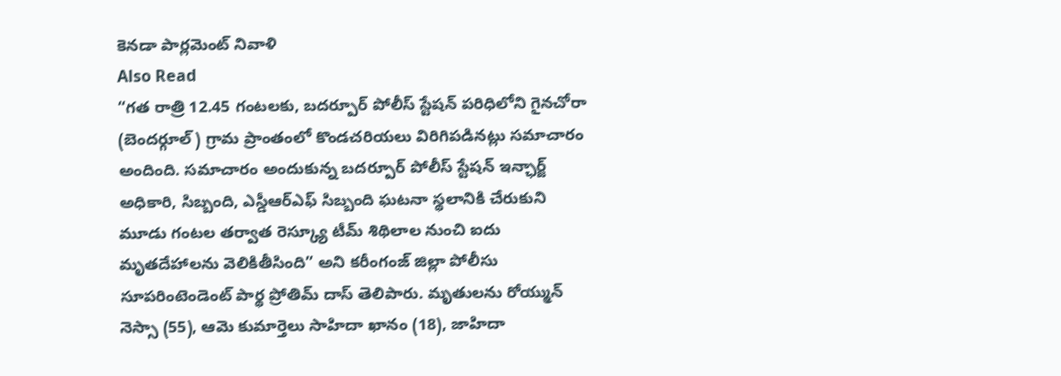కెనడా పార్లమెంట్ నివాళి
Also Read
“గత రాత్రి 12.45 గంటలకు, బదర్పూర్ పోలీస్ స్టేషన్ పరిధిలోని గైనచోరా (బెందర్గూల్) గ్రామ ప్రాంతంలో కొండచరియలు విరిగిపడినట్లు సమాచారం అందింది. సమాచారం అందుకున్న బదర్పూర్ పోలీస్ స్టేషన్ ఇన్ఛార్జ్ అధికారి, సిబ్బంది, ఎస్డీఆర్ఎఫ్ సిబ్బంది ఘటనా స్థలానికి చేరుకుని మూడు గంటల తర్వాత రెస్క్యూ టీమ్ శిథిలాల నుంచి ఐదు మృతదేహాలను వెలికితీసింది” అని కరీంగంజ్ జిల్లా పోలీసు సూపరింటెండెంట్ పార్థ ప్రోతిమ్ దాస్ తెలిపారు. మృతులను రోయ్మున్ నెస్సా (55), ఆమె కుమార్తెలు సాహిదా ఖానం (18), జాహిదా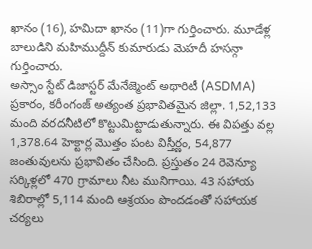ఖానం (16), హమిదా ఖానం (11)గా గుర్తించారు. మూడేళ్ల బాలుడిని మహిముద్దీన్ కుమారుడు మెహదీ హసన్గా గుర్తించారు.
అస్సాం స్టేట్ డిజాస్టర్ మేనేజ్మెంట్ అథారిటీ (ASDMA) ప్రకారం, కరీంగంజ్ అత్యంత ప్రభావితమైన జిల్లా. 1,52,133 మంది వరదనీటిలో కొట్టుమిట్టాడుతున్నారు. ఈ విపత్తు వల్ల 1,378.64 హెక్టార్ల మొత్తం పంట విస్తీర్ణం, 54,877 జంతువులను ప్రభావితం చేసింది. ప్రస్తుతం 24 రెవెన్యూ సర్కిళ్లలో 470 గ్రామాలు నీట మునిగాయి. 43 సహాయ శిబిరాల్లో 5,114 మంది ఆశ్రయం పొందడంతో సహాయక చర్యలు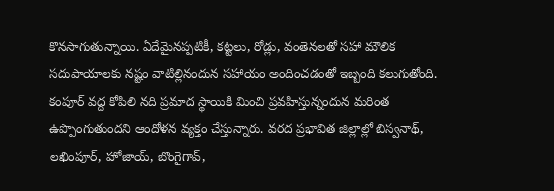కొనసాగుతున్నాయి. ఏదేమైనప్పటికీ, కట్టలు, రోడ్లు, వంతెనలతో సహా మౌలిక సదుపాయాలకు నష్టం వాటిల్లినందున సహాయం అందించడంతో ఇబ్బంది కలుగుతోంది. కంపూర్ వద్ద కోపిలి నది ప్రమాద స్థాయికి మించి ప్రవహిస్తున్నందున మరింత ఉప్పొంగుతుందని ఆందోళన వ్యక్తం చేస్తున్నారు. వరద ప్రభావిత జిల్లాల్లో బిస్వనాథ్, లఖింపూర్, హోజాయ్, బొంగైగావ్,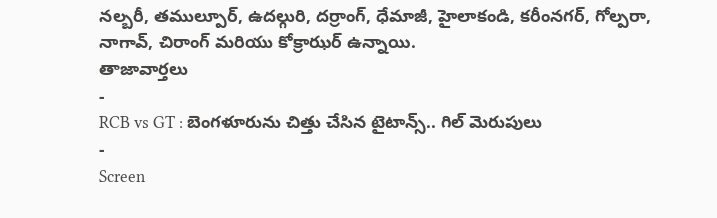నల్బరీ, తముల్పూర్, ఉదల్గురి, దర్రాంగ్, ధేమాజీ, హైలాకండి, కరీంనగర్, గోల్పరా, నాగావ్, చిరాంగ్ మరియు కోక్రాఝర్ ఉన్నాయి.
తాజావార్తలు
-
RCB vs GT : బెంగళూరును చిత్తు చేసిన టైటాన్స్.. గిల్ మెరుపులు
-
Screen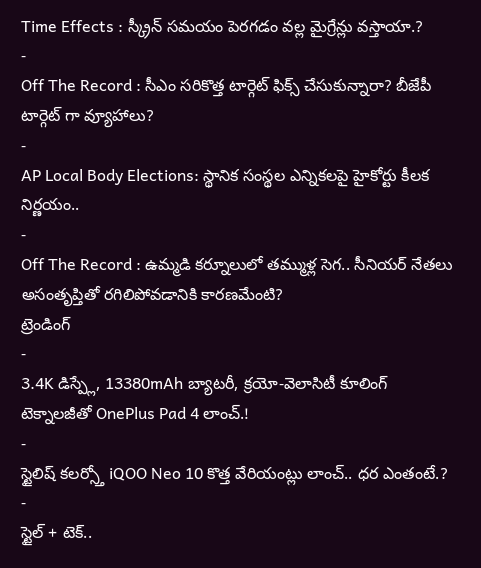Time Effects : స్క్రీన్ సమయం పెరగడం వల్ల మైగ్రేన్లు వస్తాయా.?
-
Off The Record : సీఎం సరికొత్త టార్గెట్ ఫిక్స్ చేసుకున్నారా? బీజేపీ టార్గెట్ గా వ్యూహాలు?
-
AP Local Body Elections: స్థానిక సంస్థల ఎన్నికలపై హైకోర్టు కీలక నిర్ణయం..
-
Off The Record : ఉమ్మడి కర్నూలులో తమ్ముళ్ల సెగ.. సీనియర్ నేతలు అసంతృప్తితో రగిలిపోవడానికి కారణమేంటి?
ట్రెండింగ్
-
3.4K డిస్ప్లే, 13380mAh బ్యాటరీ, క్రయో-వెలాసిటీ కూలింగ్ టెక్నాలజీతో OnePlus Pad 4 లాంచ్.!
-
స్టైలిష్ కలర్స్తో iQOO Neo 10 కొత్త వేరియంట్లు లాంచ్.. ధర ఎంతంటే.?
-
స్టైల్ + టెక్..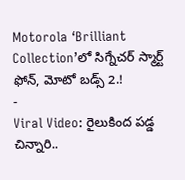Motorola ‘Brilliant Collection’లో సిగ్నేచర్ స్మార్ట్ ఫోన్, మోటో బడ్స్ 2.!
-
Viral Video: రైలుకింద పడ్డ చిన్నారి..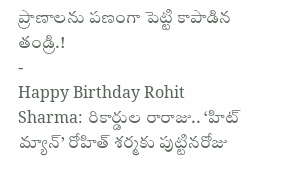ప్రాణాలను పణంగా పెట్టి కాపాడిన తండ్రి.!
-
Happy Birthday Rohit Sharma: రికార్డుల రారాజు.. ‘హిట్ మ్యాన్’ రోహిత్ శర్మకు పుట్టినరోజు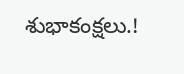శుభాకంక్షలు.!